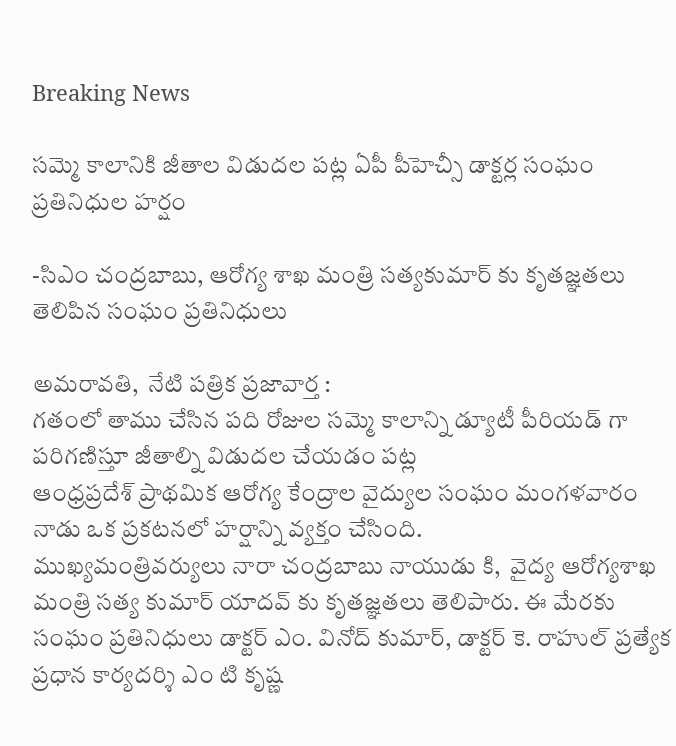Breaking News

సమ్మె కాలానికి జీతాల విడుదల పట్ల ఏపీ పీహెచ్సీ డాక్టర్ల సంఘం ప్రతినిధుల హర్షం

-సిఎం చంద్రబాబు, ఆరోగ్య శాఖ మంత్రి సత్యకుమార్ కు కృతజ్ఞతలు తెలిపిన సంఘం ప్రతినిధులు

అమరావతి,  నేటి పత్రిక ప్రజావార్త :
గతంలో తాము చేసిన పది రోజుల సమ్మె కాలాన్ని డ్యూటీ పీరియడ్ గా పరిగణిస్తూ జీతాల్ని విడుదల చేయడం పట్ల
ఆంధ్రప్రదేశ్ ప్రాథమిక ఆరోగ్య కేంద్రాల వైద్యుల సంఘం మంగళవారం నాడు ఒక ప్రకటనలో హర్షాన్ని వ్యక్తం చేసింది.
ముఖ్యమంత్రివర్యులు నారా చంద్రబాబు నాయుడు కి,  వైద్య ఆరోగ్యశాఖ మంత్రి సత్య కుమార్ యాదవ్ కు కృతజ్ఞతలు తెలిపారు. ఈ మేరకు సంఘం ప్రతినిధులు డాక్టర్ ఎం. వినోద్ కుమార్, డాక్టర్ కె. రాహుల్ ప్రత్యేక ప్రధాన కార్యదర్శి ఎం టి కృష్ణ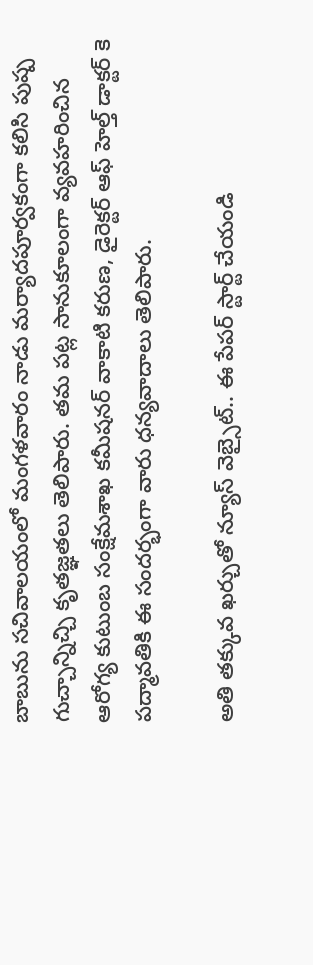బాబును సచివాలయంలో మంగళవారం నాడు మర్యాదపూర్వకంగా కలిసి పుష్ప గుచ్చాన్నిచ్చి కృతజ్ఞతలు తెలిపారు. తమ పట్ల సానుకూలంగా వ్యవహరించిన ఆరోగ్య కుటుంబ సంక్షేమశాఖ కమీషనర్ వాకాటి కరుణ, డైరెక్టర్ ఆఫ్ హెల్త్ డాక్టర్ కె పద్మావతికి ఈ సందర్భంగా వారు ధన్యవాదాలు తెలిపారు.

అతి తక్కువ ఖర్చుతో న్యూస్ వెబ్సైట్.. ఈ పేపర్ స్టార్ట్ చేయండి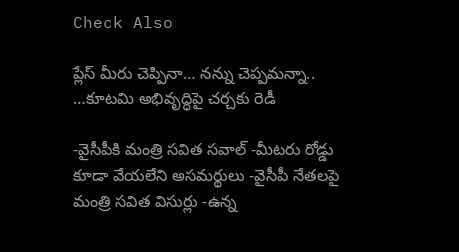Check Also

ప్లేస్ మీరు చెప్పినా… నన్ను చెప్పమన్నా.. …కూటమి అభివృద్ధిపై చర్చకు రెడీ

-వైసీపీకి మంత్రి సవిత సవాల్ -మీటరు రోడ్డు కూడా వేయలేని అసమర్థులు -వైసీపీ నేతలపై మంత్రి సవిత విసుర్లు -ఉన్న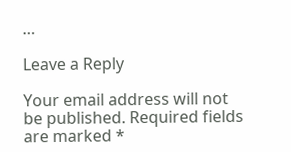…

Leave a Reply

Your email address will not be published. Required fields are marked *